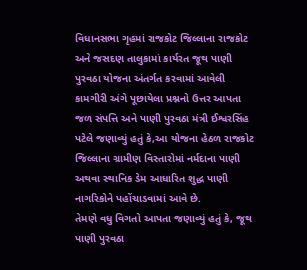વિધાનસભા ગૃહમાં રાજકોટ જિલ્લાના રાજકોટ અને જસદણ તાલુકામાં કાર્યરત જૂથ પાણી પુરવઠા યોજના અંતર્ગત કરવામાં આવેલી કામગીરી અંગે પૂછાયેલા પ્રશ્નનો ઉત્તર આપતા જળ સંપત્તિ અને પાણી પુરવઠા મંત્રી ઈશ્વરસિંહ પટેલે જણાવ્યું હતું કે,આ યોજના હેઠળ રાજકોટ જિલ્લાના ગ્રામીણ વિસ્તારોમાં નર્મદાના પાણી અથવા સ્થાનિક ડેમ આધારિત શુદ્ધ પાણી નાગરિકોને પહોંચાડવામાં આવે છે.
તેમણે વધુ વિગતો આપતા જણાવ્યું હતું કે, જૂથ પાણી પુરવઠા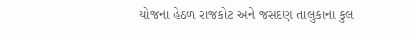યોજના હેઠળ રાજકોટ અને જસદણ તાલુકાના કુલ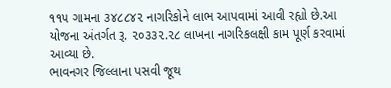૧૧૫ ગામના ૩૪૮૮૪૨ નાગરિકોને લાભ આપવામાં આવી રહ્યો છે.આ યોજના અંતર્ગત રૂ. ૨૦૩૩૨.૨૮ લાખના નાગરિકલક્ષી કામ પૂર્ણ કરવામાં આવ્યા છે.
ભાવનગર જિલ્લાના પસવી જૂથ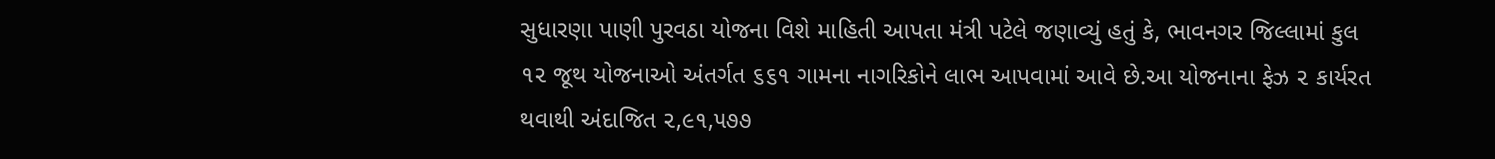સુધારણા પાણી પુરવઠા યોજના વિશે માહિતી આપતા મંત્રી પટેલે જણાવ્યું હતું કે, ભાવનગર જિલ્લામાં કુલ ૧૨ જૂથ યોજનાઓ અંતર્ગત ૬૬૧ ગામના નાગરિકોને લાભ આપવામાં આવે છે.આ યોજનાના ફેઝ ૨ કાર્યરત થવાથી અંદાજિત ૨,૯૧,૫૭૭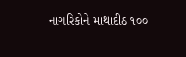નાગરિકોને માથાદીઠ ૧૦૦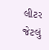લીટર જેટલું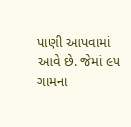પાણી આપવામાં આવે છે. જેમાં ૯૫ ગામના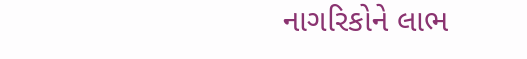નાગરિકોને લાભ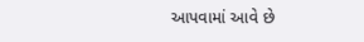આપવામાં આવે છે